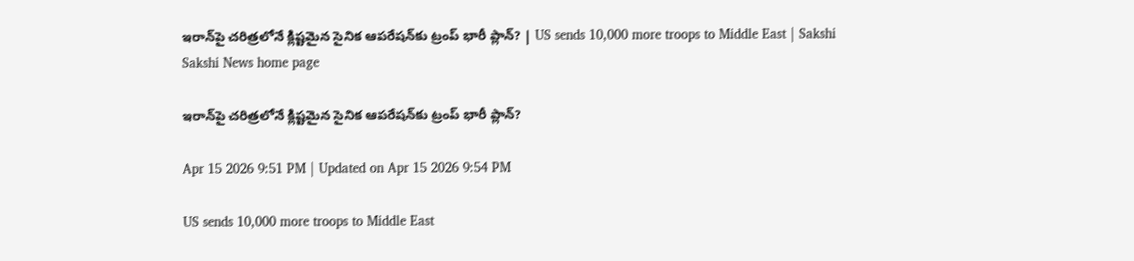ఇరాన్‌పై చరిత్రలోనే క్లిష్టమైన సైనిక ఆపరేషన్‌కు ట్రంప్‌ భారీ ప్లాన్‌? | US sends 10,000 more troops to Middle East | Sakshi
Sakshi News home page

ఇరాన్‌పై చరిత్రలోనే క్లిష్టమైన సైనిక ఆపరేషన్‌కు ట్రంప్‌ భారీ ప్లాన్‌?

Apr 15 2026 9:51 PM | Updated on Apr 15 2026 9:54 PM

US sends 10,000 more troops to Middle East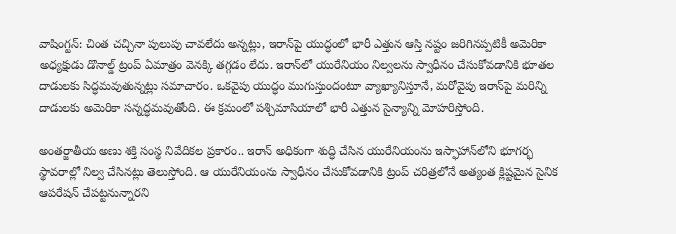వాషింగ్టన్‌: చింత చచ్చినా పులుపు చావలేదు అన్నట్లు, ఇరాన్‌పై యుద్ధంలో భారీ ఎత్తున ఆస్తి నష్టం జరిగినప్పటికీ అమెరికా అధ్యక్షుడు డొనాల్డ్ ట్రంప్ ఏమాత్రం వెనక్కి తగ్గడం లేదు. ఇరాన్‌లో యురేనియం నిల్వలను స్వాధీనం చేసుకోవడానికి భూతల దాడులకు సిద్ధమవుతున్నట్లు సమాచారం. ఒకవైపు యుద్ధం ముగుస్తుందంటూ వ్యాఖ్యానిస్తూనే, మరోవైపు ఇరాన్‌పై మరిన్ని దాడులకు అమెరికా సన్నద్ధమవుతోంది. ఈ క్రమంలో పశ్చిమాసియాలో భారీ ఎత్తున సైన్యాన్ని మోహరిస్తోంది.

అంతర్జాతీయ అణు శక్తి సంస్థ నివేదికల ప్రకారం.. ఇరాన్ అధికంగా శుద్ధి చేసిన యురేనియంను ఇస్ఫాహాన్‌లోని భూగర్భ స్థావరాల్లో నిల్వ చేసినట్లు తెలుస్తోంది. ఆ యురేనియంను స్వాధీనం చేసుకోవడానికి ట్రంప్ చరిత్రలోనే అత్యంత క్లిష్టమైన సైనిక ఆపరేషన్ చేపట్టనున్నారని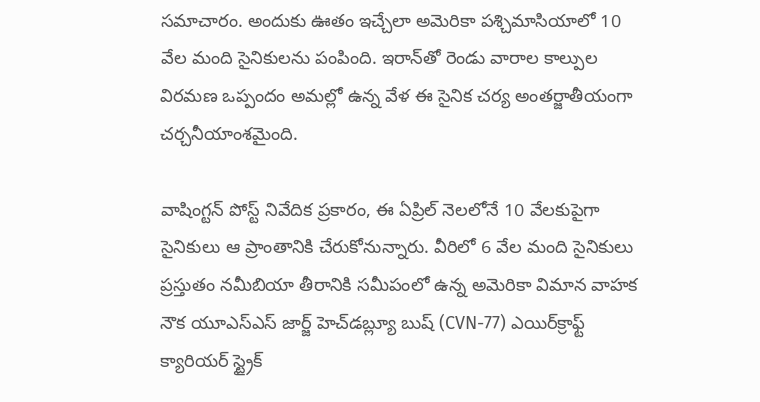సమాచారం. అందుకు ఊతం ఇచ్చేలా అమెరికా పశ్చిమాసియాలో 10 వేల మంది సైనికులను పంపింది. ఇరాన్‌తో రెండు వారాల కాల్పుల విరమణ ఒప్పందం అమల్లో ఉన్న వేళ ఈ సైనిక చర్య అంతర్జాతీయంగా చర్చనీయాంశమైంది.

వాషింగ్టన్ పోస్ట్ నివేదిక ప్రకారం, ఈ ఏప్రిల్ నెలలోనే 10 వేలకుపైగా సైనికులు ఆ ప్రాంతానికి చేరుకోనున్నారు. వీరిలో 6 వేల మంది సైనికులు ప్రస్తుతం నమీబియా తీరానికి సమీపంలో ఉన్న అమెరికా విమాన వాహక నౌక యూఎస్ఎస్ జార్జ్ హెచ్‌డబ్ల్యూ బుష్ (CVN-77) ఎయిర్‌క్రాఫ్ట్ క్యారియర్ స్ట్రైక్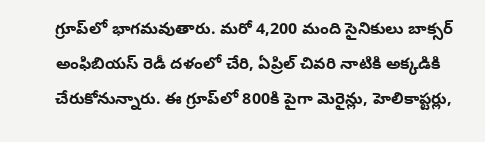గ్రూప్‌లో భాగమవుతారు. మరో 4,200 మంది సైనికులు బాక్సర్ అంఫిబియస్ రెడీ దళంలో చేరి, ఏప్రిల్ చివరి నాటికి అక్కడికి చేరుకోనున్నారు. ఈ గ్రూప్‌లో 800కి పైగా మెరైన్లు, హెలికాప్టర్లు,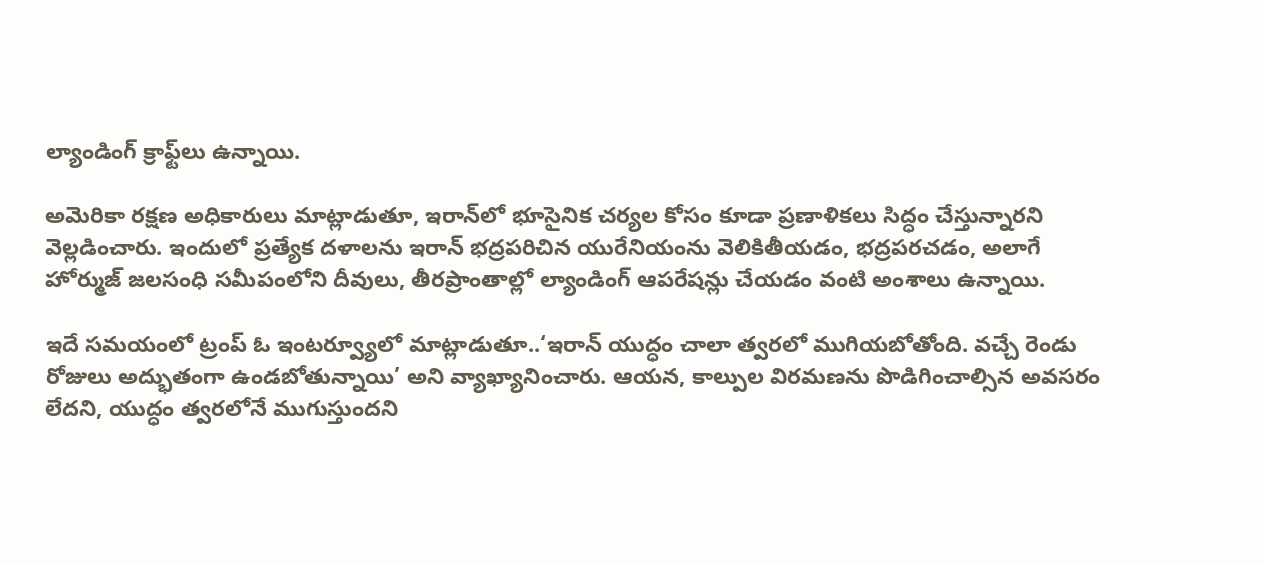ల్యాండింగ్ క్రాఫ్ట్‌లు ఉన్నాయి.

అమెరికా రక్షణ అధికారులు మాట్లాడుతూ, ఇరాన్‌లో భూసైనిక చర్యల కోసం కూడా ప్రణాళికలు సిద్ధం చేస్తున్నారని వెల్లడించారు. ఇందులో ప్రత్యేక దళాలను ఇరాన్ భద్రపరిచిన యురేనియంను వెలికితీయడం, భద్రపరచడం, అలాగే హోర్ముజ్ జలసంధి సమీపంలోని దీవులు, తీరప్రాంతాల్లో ల్యాండింగ్ ఆపరేషన్లు చేయడం వంటి అంశాలు ఉన్నాయి.

ఇదే సమయంలో ట్రంప్ ఓ ఇంటర్వ్యూలో మాట్లాడుతూ..‘ఇరాన్ యుద్ధం చాలా త్వరలో ముగియబోతోంది. వచ్చే రెండు రోజులు అద్భుతంగా ఉండబోతున్నాయి’ అని వ్యాఖ్యానించారు. ఆయన, కాల్పుల విరమణను పొడిగించాల్సిన అవసరం లేదని, యుద్ధం త్వరలోనే ముగుస్తుందని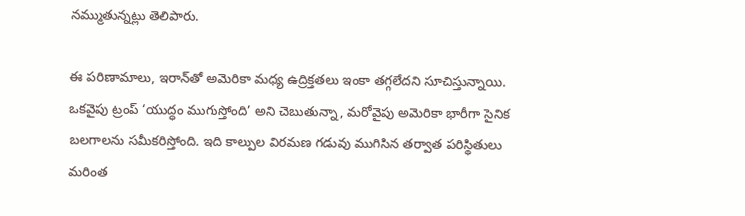నమ్ముతున్నట్లు తెలిపారు.

ఈ పరిణామాలు, ఇరాన్‌తో అమెరికా మధ్య ఉద్రిక్తతలు ఇంకా తగ్గలేదని సూచిస్తున్నాయి. ఒకవైపు ట్రంప్ ‘యుద్ధం ముగుస్తోంది’ అని చెబుతున్నా, మరోవైపు అమెరికా భారీగా సైనిక బలగాలను సమీకరిస్తోంది. ఇది కాల్పుల విరమణ గడువు ముగిసిన తర్వాత పరిస్థితులు మరింత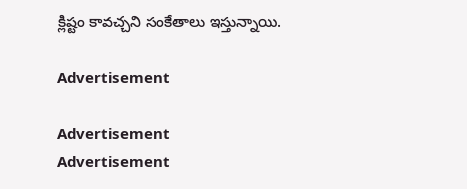క్లిష్టం కావచ్చని సంకేతాలు ఇస్తున్నాయి.

Advertisement

Advertisement
Advertisement